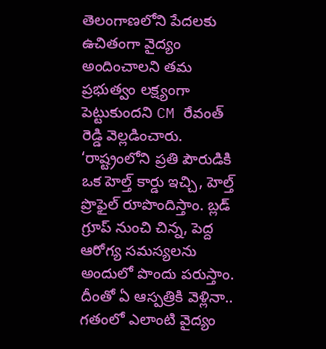తెలంగాణలోని పేదలకు ఉచితంగా వైద్యం అందించాలని తమ ప్రభుత్వం లక్ష్యంగా పెట్టుకుందని CM రేవంత్ రెడ్డి వెల్లడించారు. ‘రాష్ట్రంలోని ప్రతి పౌరుడికి ఒక హెల్త్ కార్డు ఇచ్చి, హెల్త్ ప్రొఫైల్ రూపొందిస్తాం. బ్లడ్ గ్రూప్ నుంచి చిన్న, పెద్ద ఆరోగ్య సమస్యలను అందులో పొందు పరుస్తాం. దీంతో ఏ ఆస్పత్రికి వెళ్లినా.. గతంలో ఎలాంటి వైద్యం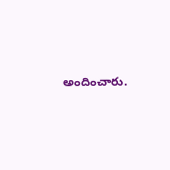అందించారు.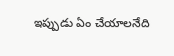ఇప్పుడు ఏం చేయాలనేది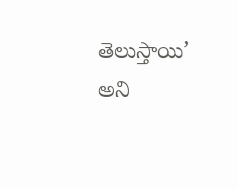తెలుస్తాయి’ అని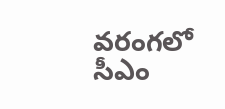వరంగలో సీఎం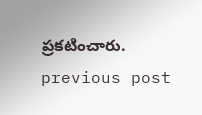ప్రకటించారు.
previous post